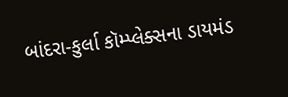બાંદરા-કુર્લા કૉમ્પ્લેક્સના ડાયમંડ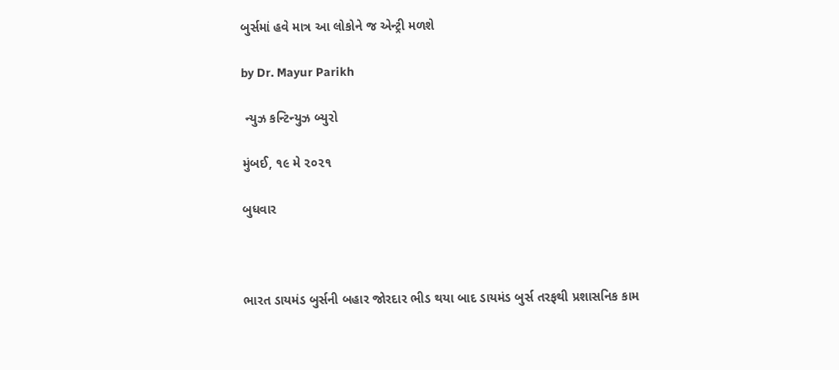બુર્સમાં હવે માત્ર આ લોકોને જ એન્ટ્રી મળશે

by Dr. Mayur Parikh

 ન્યુઝ કન્ટિન્યુઝ બ્યુરો

મુંબઈ, ૧૯ મે ૨૦૨૧

બુધવાર



ભારત ડાયમંડ બુર્સની બહાર જોરદાર ભીડ થયા બાદ ડાયમંડ બુર્સ તરફથી પ્રશાસનિક કામ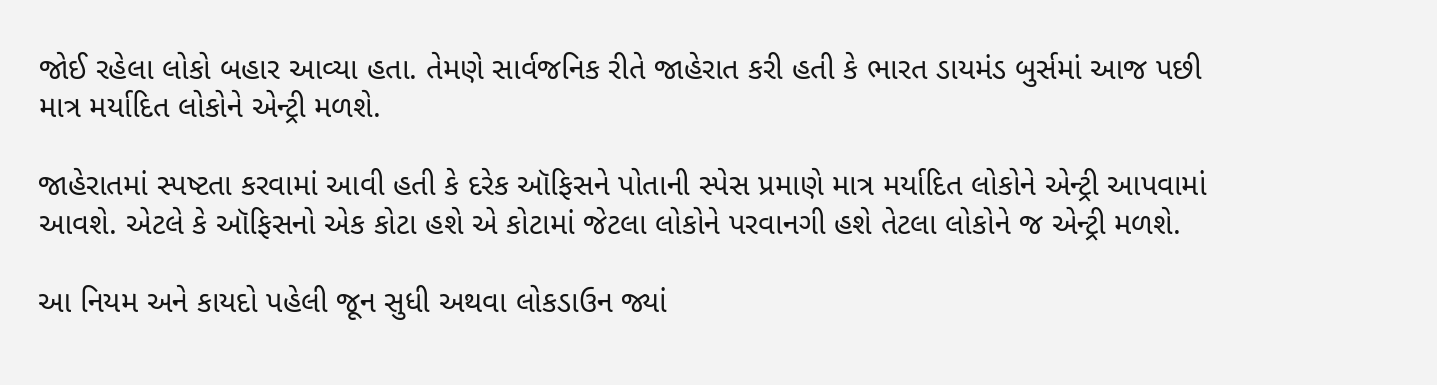જોઈ રહેલા લોકો બહાર આવ્યા હતા. તેમણે સાર્વજનિક રીતે જાહેરાત કરી હતી કે ભારત ડાયમંડ બુર્સમાં આજ પછી માત્ર મર્યાદિત લોકોને એન્ટ્રી મળશે.

જાહેરાતમાં સ્પષ્ટતા કરવામાં આવી હતી કે દરેક ઑફિસને પોતાની સ્પેસ પ્રમાણે માત્ર મર્યાદિત લોકોને એન્ટ્રી આપવામાં આવશે. એટલે કે ઑફિસનો એક કોટા હશે એ કોટામાં જેટલા લોકોને પરવાનગી હશે તેટલા લોકોને જ એન્ટ્રી મળશે.

આ નિયમ અને કાયદો પહેલી જૂન સુધી અથવા લોકડાઉન જ્યાં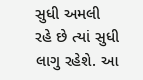સુધી અમલી રહે છે ત્યાં સુધી લાગુ રહેશે. આ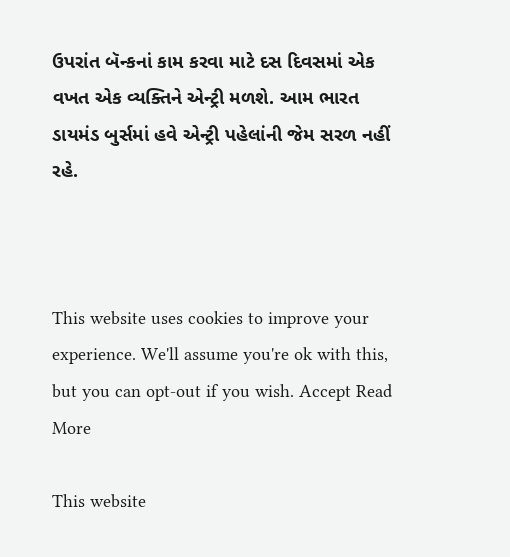ઉપરાંત બૅન્કનાં કામ કરવા માટે દસ દિવસમાં એક વખત એક વ્યક્તિને એન્ટ્રી મળશે. આમ ભારત ડાયમંડ બુર્સમાં હવે એન્ટ્રી પહેલાંની જેમ સરળ નહીં રહે.



This website uses cookies to improve your experience. We'll assume you're ok with this, but you can opt-out if you wish. Accept Read More

This website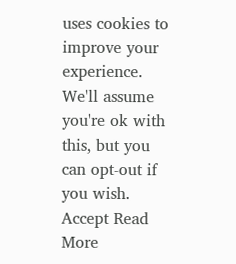uses cookies to improve your experience. We'll assume you're ok with this, but you can opt-out if you wish. Accept Read More